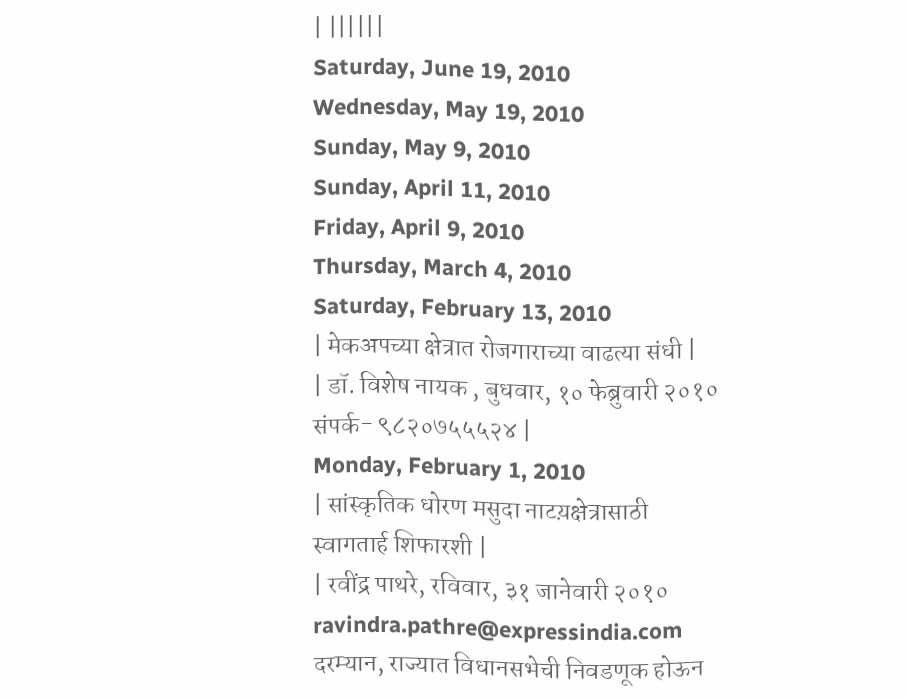| ||||||
Saturday, June 19, 2010
Wednesday, May 19, 2010
Sunday, May 9, 2010
Sunday, April 11, 2010
Friday, April 9, 2010
Thursday, March 4, 2010
Saturday, February 13, 2010
| मेकअपच्या क्षेत्रात रोजगाराच्या वाढत्या संधी |
| डॉ. विशेष नायक , बुधवार, १० फेब्रुवारी २०१० संपर्क- ९८२०७५५५२४ |
Monday, February 1, 2010
| सांस्कृतिक धोरण मसुदा नाटय़क्षेत्रासाठी स्वागतार्ह शिफारशी |
| रवींद्र पाथरे, रविवार, ३१ जानेवारी २०१० ravindra.pathre@expressindia.com दरम्यान, राज्यात विधानसभेची निवडणूक होऊन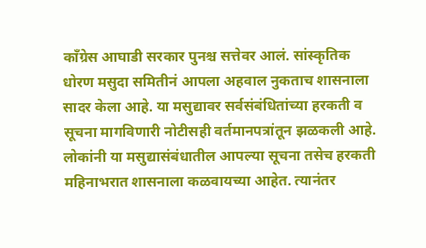कॉंग्रेस आघाडी सरकार पुनश्च सत्तेवर आलं. सांस्कृतिक धोरण मसुदा समितीनं आपला अहवाल नुकताच शासनाला सादर केला आहे. या मसुद्यावर सर्वसंबंधितांच्या हरकती व सूचना मागविणारी नोटीसही वर्तमानपत्रांतून झळकली आहे. लोकांनी या मसुद्यासंबंधातील आपल्या सूचना तसेच हरकती महिनाभरात शासनाला कळवायच्या आहेत. त्यानंतर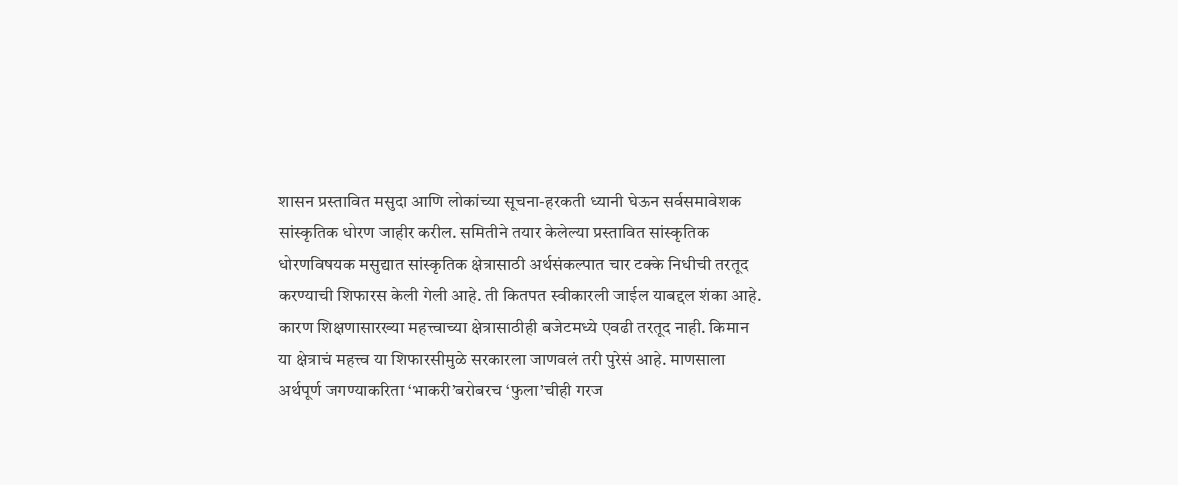शासन प्रस्तावित मसुदा आणि लोकांच्या सूचना-हरकती ध्यानी घेऊन सर्वसमावेशक सांस्कृतिक धोरण जाहीर करील. समितीने तयार केलेल्या प्रस्तावित सांस्कृतिक धोरणविषयक मसुद्यात सांस्कृतिक क्षेत्रासाठी अर्थसंकल्पात चार टक्के निधीची तरतूद करण्याची शिफारस केली गेली आहे. ती कितपत स्वीकारली जाईल याबद्दल शंका आहे. कारण शिक्षणासारख्या महत्त्वाच्या क्षेत्रासाठीही बजेटमध्ये एवढी तरतूद नाही. किमान या क्षेत्राचं महत्त्व या शिफारसीमुळे सरकारला जाणवलं तरी पुरेसं आहे. माणसाला अर्थपूर्ण जगण्याकरिता ‘भाकरी’बरोबरच ‘फुला’चीही गरज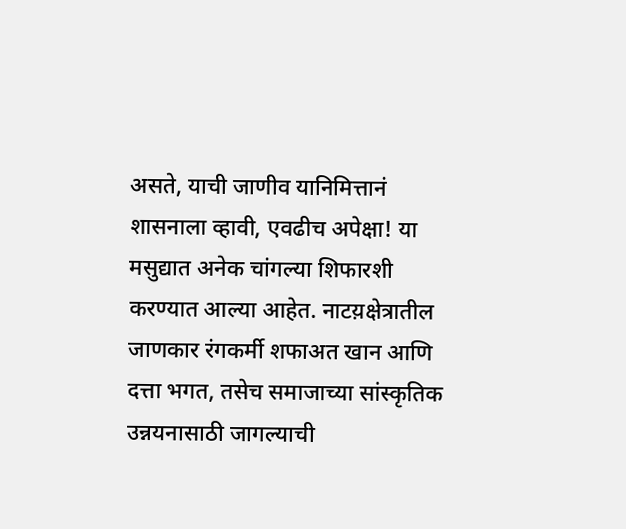असते, याची जाणीव यानिमित्तानं शासनाला व्हावी, एवढीच अपेक्षा! या मसुद्यात अनेक चांगल्या शिफारशी करण्यात आल्या आहेत. नाटय़क्षेत्रातील जाणकार रंगकर्मी शफाअत खान आणि दत्ता भगत, तसेच समाजाच्या सांस्कृतिक उन्नयनासाठी जागल्याची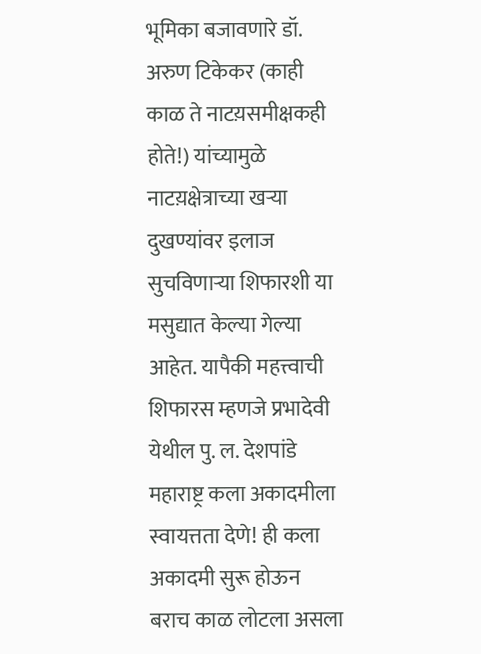भूमिका बजावणारे डॉ. अरुण टिकेकर (काही काळ ते नाटय़समीक्षकही होते!) यांच्यामुळे नाटय़क्षेत्राच्या खऱ्या दुखण्यांवर इलाज सुचविणाऱ्या शिफारशी या मसुद्यात केल्या गेल्या आहेत. यापैकी महत्त्वाची शिफारस म्हणजे प्रभादेवी येथील पु. ल. देशपांडे महाराष्ट्र कला अकादमीला स्वायत्तता देणे! ही कला अकादमी सुरू होऊन बराच काळ लोटला असला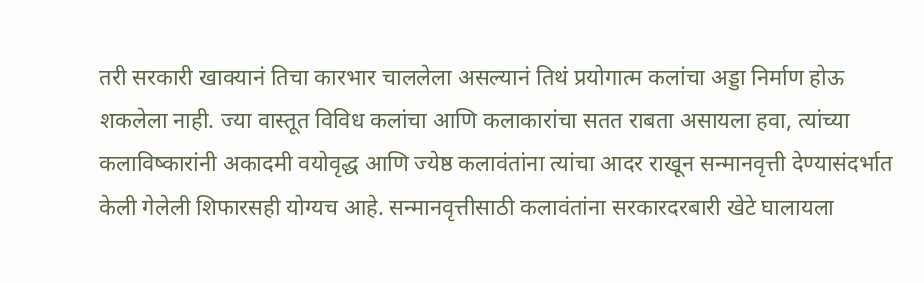तरी सरकारी खाक्यानं तिचा कारभार चाललेला असल्यानं तिथं प्रयोगात्म कलांचा अड्डा निर्माण होऊ शकलेला नाही. ज्या वास्तूत विविध कलांचा आणि कलाकारांचा सतत राबता असायला हवा, त्यांच्या कलाविष्कारांनी अकादमी वयोवृद्ध आणि ज्येष्ठ कलावंतांना त्यांचा आदर राखून सन्मानवृत्ती देण्यासंदर्भात केली गेलेली शिफारसही योग्यच आहे. सन्मानवृत्तीसाठी कलावंतांना सरकारदरबारी खेटे घालायला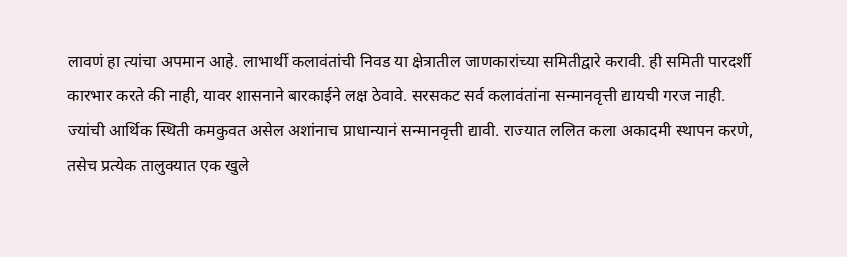लावणं हा त्यांचा अपमान आहे. लाभार्थी कलावंतांची निवड या क्षेत्रातील जाणकारांच्या समितीद्वारे करावी. ही समिती पारदर्शी कारभार करते की नाही, यावर शासनाने बारकाईने लक्ष ठेवावे. सरसकट सर्व कलावंतांना सन्मानवृत्ती द्यायची गरज नाही. ज्यांची आर्थिक स्थिती कमकुवत असेल अशांनाच प्राधान्यानं सन्मानवृत्ती द्यावी. राज्यात ललित कला अकादमी स्थापन करणे, तसेच प्रत्येक तालुक्यात एक खुले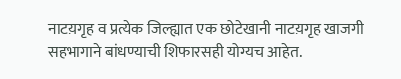नाटय़गृह व प्रत्येक जिल्ह्यात एक छोटेखानी नाटय़गृह खाजगी सहभागाने बांधण्याची शिफारसही योग्यच आहेत.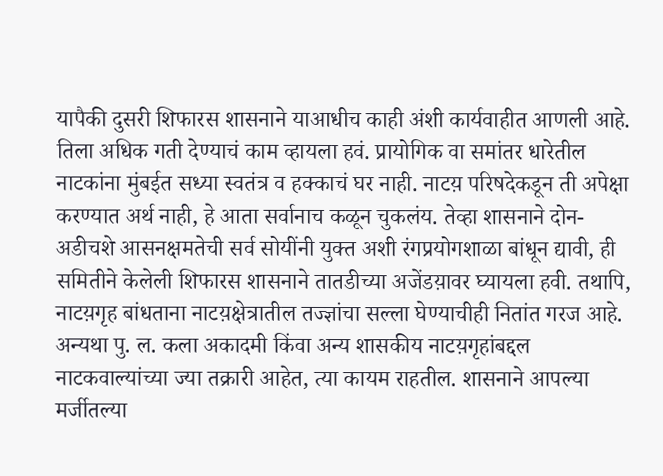यापैकी दुसरी शिफारस शासनाने याआधीच काही अंशी कार्यवाहीत आणली आहे. तिला अधिक गती देण्याचं काम व्हायला हवं. प्रायोगिक वा समांतर धारेतील नाटकांना मुंबईत सध्या स्वतंत्र व हक्काचं घर नाही. नाटय़ परिषदेकडून ती अपेक्षा करण्यात अर्थ नाही, हे आता सर्वानाच कळून चुकलंय. तेव्हा शासनाने दोन-अडीचशे आसनक्षमतेची सर्व सोयींनी युक्त अशी रंगप्रयोगशाळा बांधून द्यावी, ही समितीने केलेली शिफारस शासनाने तातडीच्या अजेंडय़ावर घ्यायला हवी. तथापि, नाटय़गृह बांधताना नाटय़क्षेत्रातील तज्ज्ञांचा सल्ला घेण्याचीही नितांत गरज आहे. अन्यथा पु. ल. कला अकादमी किंवा अन्य शासकीय नाटय़गृहांबद्दल नाटकवाल्यांच्या ज्या तक्रारी आहेत, त्या कायम राहतील. शासनाने आपल्या मर्जीतल्या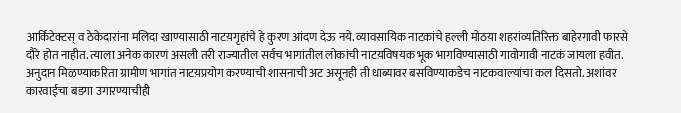आर्किटेक्टस् व ठेकेदारांना मलिदा खाण्यासाठी नाटय़गृहांचे हे कुरण आंदण देऊ नये. व्यावसायिक नाटकांचे हल्ली मोठय़ा शहरांव्यतिरिक्त बाहेरगावी फारसे दौरे होत नाहीत. त्याला अनेक कारणं असली तरी राज्यातील सर्वच भागांतील लोकांची नाटय़विषयक भूक भागविण्यासाठी गावोगावी नाटकं जायला हवीत. अनुदान मिळण्याकरिता ग्रामीण भागांत नाटय़प्रयोग करण्याची शासनाची अट असूनही ती धाब्यावर बसविण्याकडेच नाटकवाल्यांचा कल दिसतो. अशांवर कारवाईचा बडगा उगारण्याचीही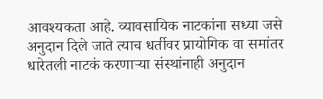आवश्यकता आहे. व्यावसायिक नाटकांना सध्या जसे अनुदान दिले जाते त्याच धर्तीवर प्रायोगिक वा समांतर धारेतली नाटकं करणाऱ्या संस्थांनाही अनुदान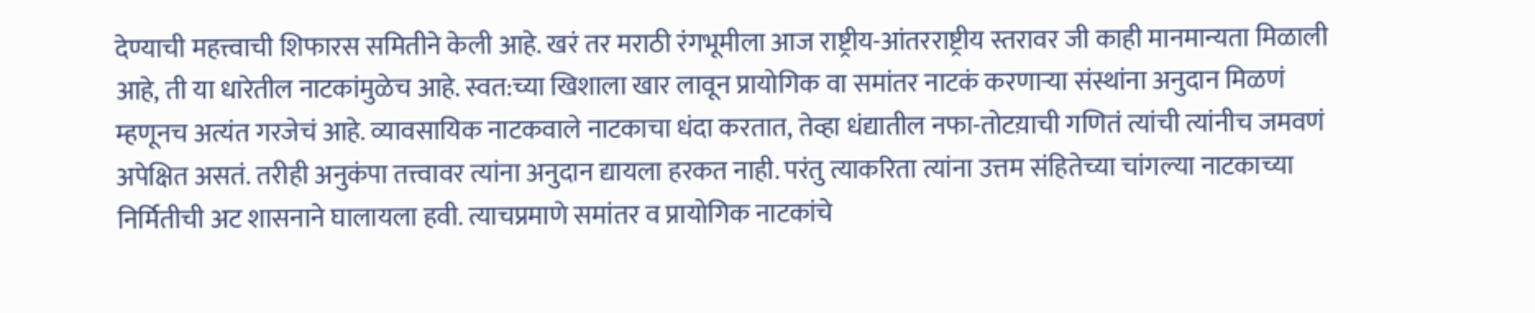देण्याची महत्त्वाची शिफारस समितीने केली आहे. खरं तर मराठी रंगभूमीला आज राष्ट्रीय-आंतरराष्ट्रीय स्तरावर जी काही मानमान्यता मिळाली आहे, ती या धारेतील नाटकांमुळेच आहे. स्वत:च्या खिशाला खार लावून प्रायोगिक वा समांतर नाटकं करणाऱ्या संस्थांना अनुदान मिळणं म्हणूनच अत्यंत गरजेचं आहे. व्यावसायिक नाटकवाले नाटकाचा धंदा करतात, तेव्हा धंद्यातील नफा-तोटय़ाची गणितं त्यांची त्यांनीच जमवणं अपेक्षित असतं. तरीही अनुकंपा तत्त्वावर त्यांना अनुदान द्यायला हरकत नाही. परंतु त्याकरिता त्यांना उत्तम संहितेच्या चांगल्या नाटकाच्या निर्मितीची अट शासनाने घालायला हवी. त्याचप्रमाणे समांतर व प्रायोगिक नाटकांचे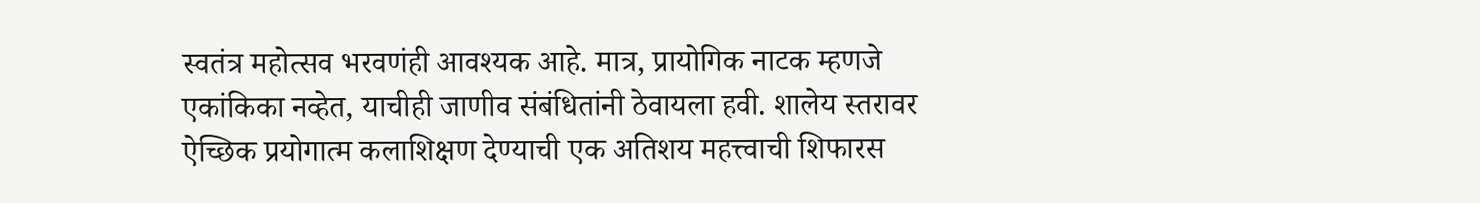स्वतंत्र महोत्सव भरवणंही आवश्यक आहे. मात्र, प्रायोगिक नाटक म्हणजे एकांकिका नव्हेत, याचीही जाणीव संबंधितांनी ठेवायला हवी. शालेय स्तरावर ऐच्छिक प्रयोगात्म कलाशिक्षण देण्याची एक अतिशय महत्त्वाची शिफारस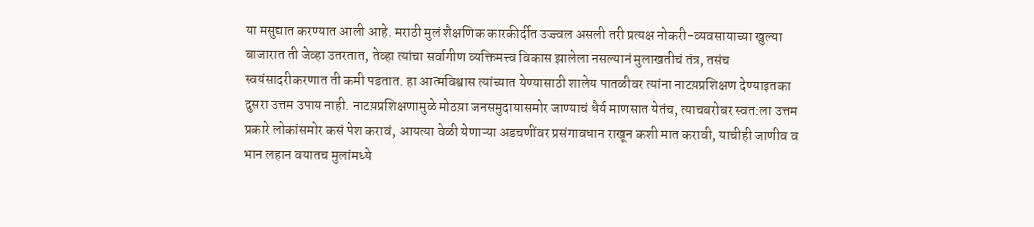या मसुद्यात करण्यात आली आहे. मराठी मुलं शैक्षणिक कारकीर्दीत उज्ज्वल असली तरी प्रत्यक्ष नोकरी-व्यवसायाच्या खुल्या बाजारात ती जेव्हा उतरतात, तेव्हा त्यांचा सर्वागीण व्यक्तिमत्त्व विकास झालेला नसल्यानं मुलाखतीचं तंत्र, तसंच स्वयंसादरीकरणात ती कमी पडतात. हा आत्मविश्वास त्यांच्यात येण्यासाठी शालेय पातळीवर त्यांना नाटय़प्रशिक्षण देण्याइतका दुसरा उत्तम उपाय नाही. नाटय़प्रशिक्षणामुळे मोठय़ा जनसमुदायासमोर जाण्याचं धैर्य माणसात येतंच, त्याचबरोबर स्वत:ला उत्तम प्रकारे लोकांसमोर कसं पेश करावं, आयत्या वेळी येणाऱ्या अडचणींवर प्रसंगावधान राखून कशी मात करावी, याचीही जाणीव व भान लहान वयातच मुलांमध्ये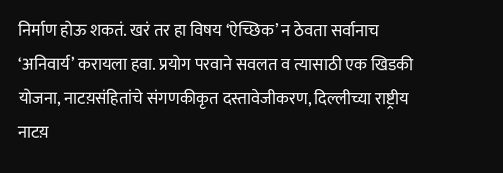निर्माण होऊ शकतं. खरं तर हा विषय ‘ऐच्छिक’ न ठेवता सर्वानाच ‘अनिवार्य’ करायला हवा. प्रयोग परवाने सवलत व त्यासाठी एक खिडकी योजना, नाटय़संहितांचे संगणकीकृत दस्तावेजीकरण, दिल्लीच्या राष्ट्रीय नाटय़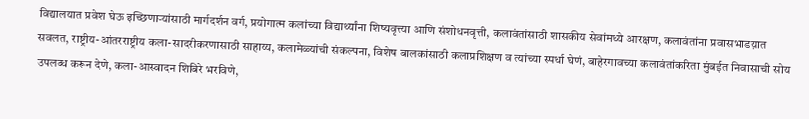विद्यालयात प्रवेश घेऊ इच्छिणाऱ्यांसाठी मार्गदर्शन वर्ग, प्रयोगात्म कलांच्या विद्यार्थ्यांना शिष्यवृत्त्या आणि संशोधनवृत्ती, कलावंतांसाठी शासकीय सेवांमध्ये आरक्षण, कलावंतांना प्रवासभाडय़ात सवलत, राष्ट्रीय-आंतरराष्ट्रीय कला-सादरीकरणासाठी साहाय्य, कलामेळ्यांची संकल्पना, विशेष बालकांसाठी कलाप्रशिक्षण व त्यांच्या स्पर्धा घेणं, बाहेरगावच्या कलावंतांकरिता मुंबईत निवासाची सोय उपलब्ध करून देणे, कला-आस्वादन शिबिरे भरविणे,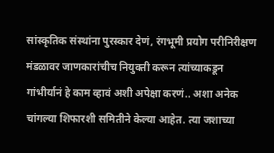सांस्कृतिक संस्थांना पुरस्कार देणं, रंगभूमी प्रयोग परीनिरीक्षण मंडळावर जाणकारांचीच नियुक्ती करून त्यांच्याकडून गांभीर्यानं हे काम व्हावं अशी अपेक्षा करणं.. अशा अनेक चांगल्या शिफारशी समितीने केल्या आहेत. त्या जशाच्या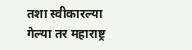तशा स्वीकारल्या गेल्या तर महाराष्ट्र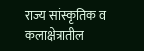राज्य सांस्कृतिक व कलाक्षेत्रातील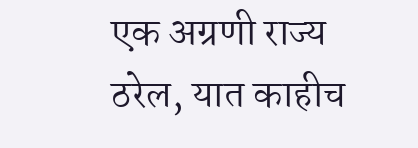एक अग्रणी राज्य ठरेल, यात काहीच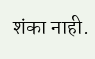शंका नाही.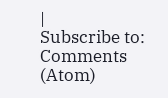|
Subscribe to:
Comments (Atom)